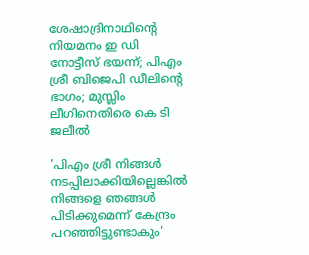ശേഷാദ്രിനാഥിന്റെ നിയമനം ഇ ഡി നോട്ടീസ് ഭയന്ന്; പിഎം ശ്രീ ബിജെപി ഡീലിന്റെ ഭാഗം; മുസ്ലിം ലീഗിനെതിരെ കെ ടി ജലീല്‍

'പിഎം ശ്രീ നിങ്ങള്‍ നടപ്പിലാക്കിയില്ലെങ്കില്‍ നിങ്ങളെ ഞങ്ങള്‍ പിടിക്കുമെന്ന് കേന്ദ്രം പറഞ്ഞിട്ടുണ്ടാകും'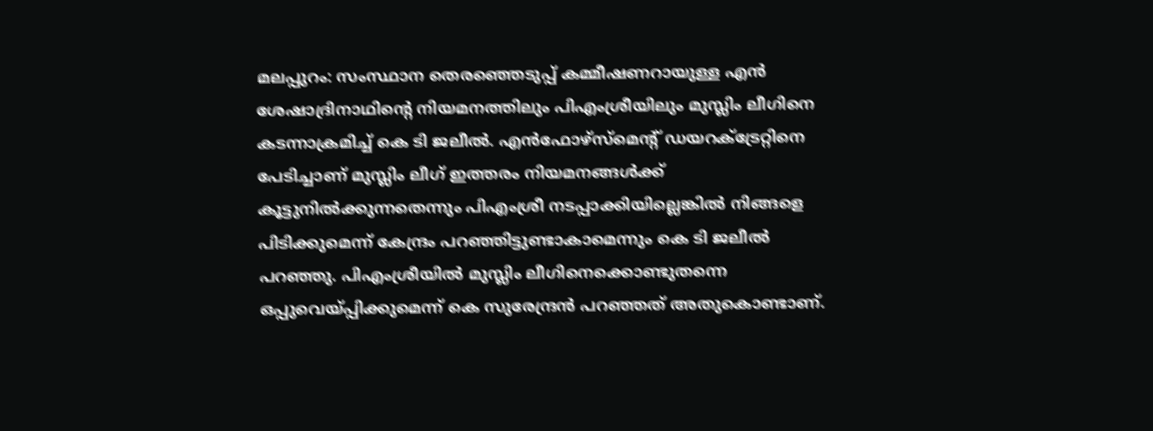മലപ്പുറം: സംസ്ഥാന തെരഞ്ഞെടുപ്പ് കമ്മീഷണറായുള്ള എന്‍ ശേഷാദ്രിനാഥിന്റെ നിയമനത്തിലും പിഎംശ്രീയിലും മുസ്ലിം ലീഗിനെ കടന്നാക്രമിച്ച് കെ ടി ജലീല്‍. എന്‍ഫോഴ്‌സ്‌മെന്റ് ഡയറക്ട്രേറ്റിനെ പേടിച്ചാണ് മുസ്ലിം ലീഗ് ഇത്തരം നിയമനങ്ങള്‍ക്ക് കൂട്ടുനില്‍ക്കുന്നതെന്നും പിഎംശ്രീ നടപ്പാക്കിയില്ലെങ്കില്‍ നിങ്ങളെ പിടിക്കുമെന്ന് കേന്ദ്രം പറഞ്ഞിട്ടുണ്ടാകാമെന്നും കെ ടി ജലീല്‍ പറഞ്ഞു. പിഎംശ്രീയില്‍ മുസ്ലിം ലീഗിനെക്കൊണ്ടുതന്നെ ഒപ്പുവെയ്പ്പിക്കുമെന്ന് കെ സുരേന്ദ്രന്‍ പറഞ്ഞത് അതുകൊണ്ടാണ്.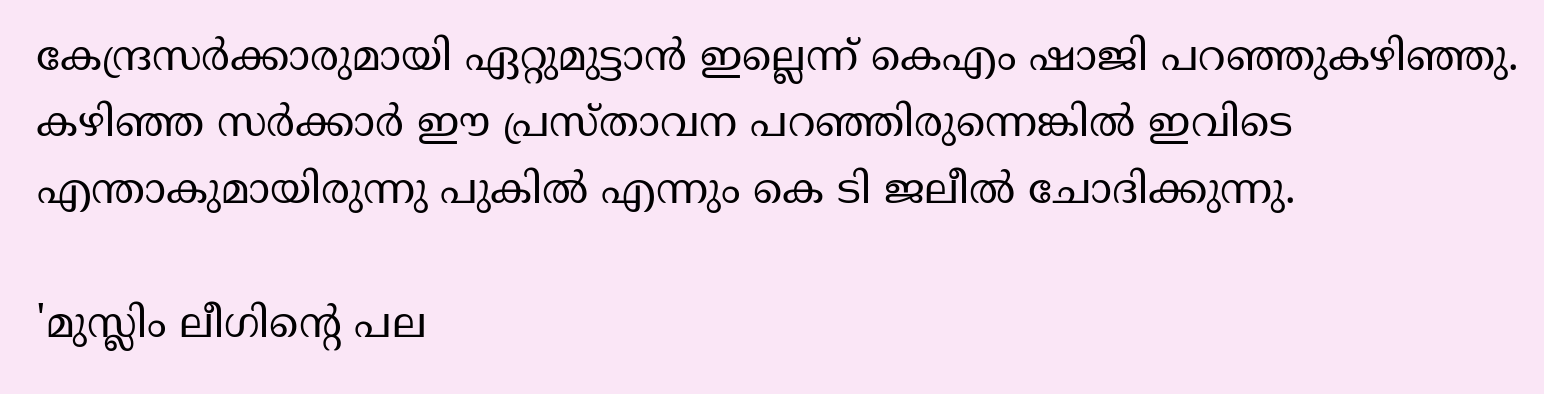കേന്ദ്രസര്‍ക്കാരുമായി ഏറ്റുമുട്ടാന്‍ ഇല്ലെന്ന് കെഎം ഷാജി പറഞ്ഞുകഴിഞ്ഞു. കഴിഞ്ഞ സര്‍ക്കാര്‍ ഈ പ്രസ്താവന പറഞ്ഞിരുന്നെങ്കില്‍ ഇവിടെ എന്താകുമായിരുന്നു പുകില്‍ എന്നും കെ ടി ജലീല്‍ ചോദിക്കുന്നു.

'മുസ്ലിം ലീഗിന്റെ പല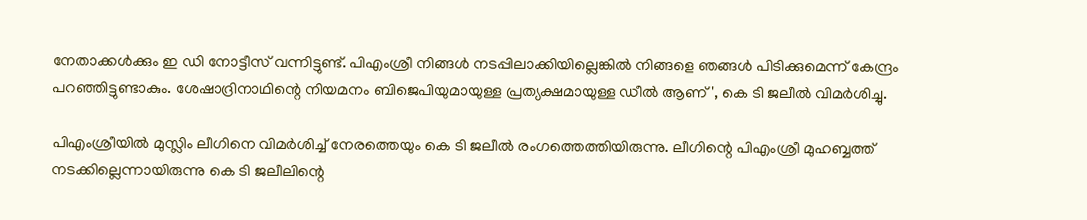നേതാക്കള്‍ക്കും ഇ ഡി നോട്ടീസ് വന്നിട്ടുണ്ട്. പിഎംശ്രീ നിങ്ങള്‍ നടപ്പിലാക്കിയില്ലെങ്കില്‍ നിങ്ങളെ ഞങ്ങള്‍ പിടിക്കുമെന്ന് കേന്ദ്രം പറഞ്ഞിട്ടുണ്ടാകും. ശേഷാദ്രിനാഥിന്റെ നിയമനം ബിജെപിയുമായുള്ള പ്രത്യക്ഷമായുള്ള ഡീല്‍ ആണ്', കെ ടി ജലീല്‍ വിമര്‍ശിച്ചു.

പിഎംശ്രീയില്‍ മുസ്ലിം ലീഗിനെ വിമര്‍ശിച്ച് നേരത്തെയും കെ ടി ജലീല്‍ രംഗത്തെത്തിയിരുന്നു. ലീഗിന്റെ പിഎംശ്രീ മുഹബ്ബത്ത് നടക്കില്ലെന്നായിരുന്നു കെ ടി ജലീലിന്റെ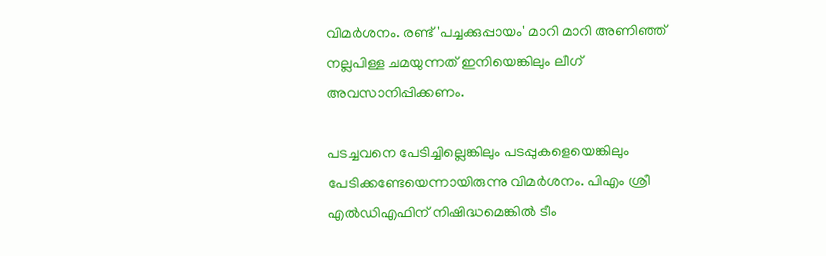വിമര്‍ശനം. രണ്ട് 'പച്ചക്കുപ്പായം' മാറി മാറി അണിഞ്ഞ് നല്ലപിള്ള ചമയുന്നത് ഇനിയെങ്കിലും ലീഗ് അവസാനിപ്പിക്കണം.

പടച്ചവനെ പേടിച്ചില്ലെങ്കിലും പടപ്പുകളെയെങ്കിലും പേടിക്കണ്ടേയെന്നായിരുന്നു വിമര്‍ശനം. പിഎം ശ്രീ എല്‍ഡിഎഫിന് നിഷിദ്ധമെങ്കില്‍ ടീം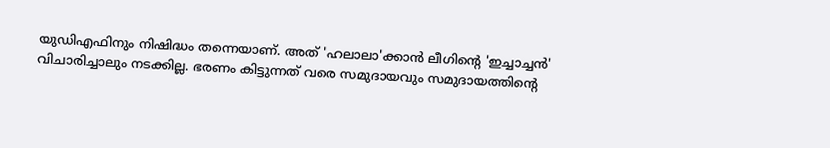യുഡിഎഫിനും നിഷിദ്ധം തന്നെയാണ്. അത് 'ഹലാലാ'ക്കാന്‍ ലീഗിന്റെ 'ഇച്ചാച്ചന്‍' വിചാരിച്ചാലും നടക്കില്ല. ഭരണം കിട്ടുന്നത് വരെ സമുദായവും സമുദായത്തിന്റെ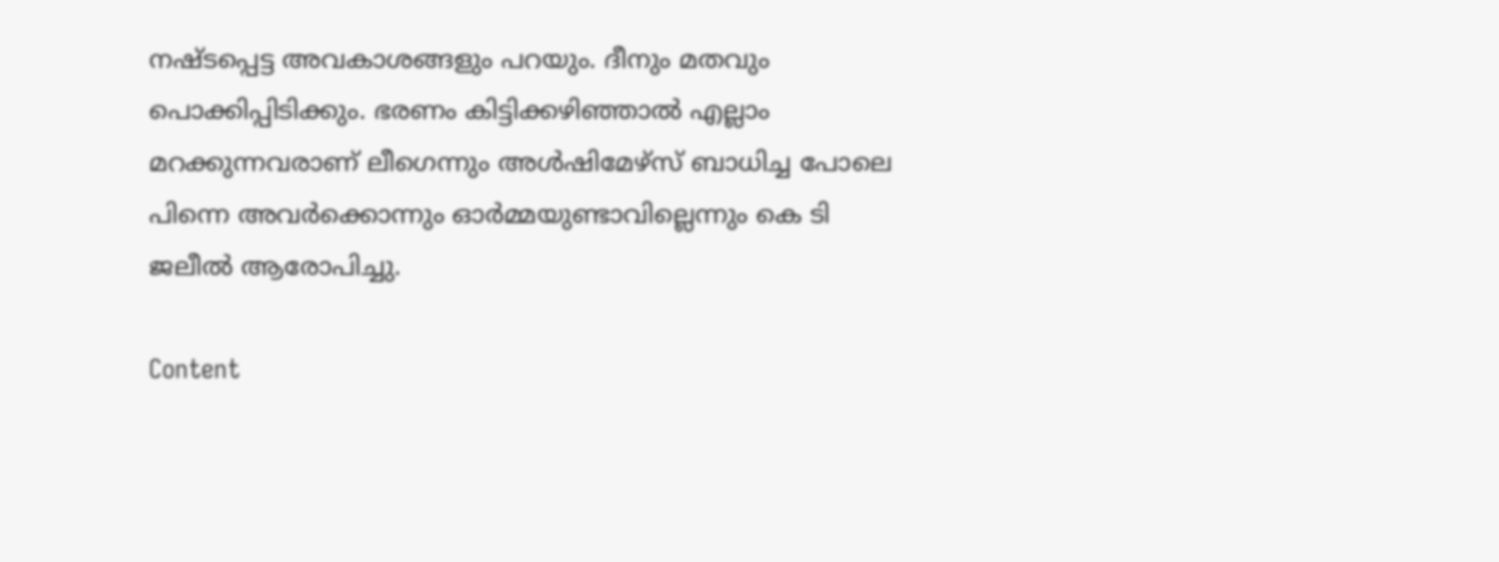നഷ്ടപ്പെട്ട അവകാശങ്ങളും പറയും. ദീനും മതവും പൊക്കിപ്പിടിക്കും. ഭരണം കിട്ടിക്കഴിഞ്ഞാല്‍ എല്ലാം മറക്കുന്നവരാണ് ലീഗെന്നും അള്‍ഷിമേഴ്സ് ബാധിച്ച പോലെ പിന്നെ അവര്‍ക്കൊന്നും ഓര്‍മ്മയുണ്ടാവില്ലെന്നും കെ ടി ജലീല്‍ ആരോപിച്ചു.

Content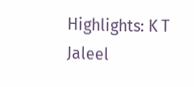Highlights: K T Jaleel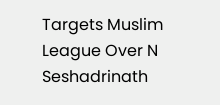Targets Muslim League Over N Seshadrinath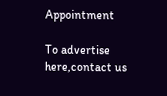Appointment

To advertise here,contact us